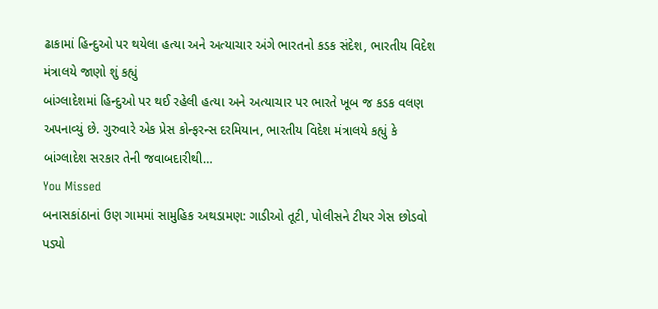ઢાકામાં હિન્દુઓ પર થયેલા હત્યા અને અત્યાચાર અંગે ભારતનો કડક સંદેશ, ભારતીય વિદેશ મંત્રાલયે જાણો શું કહ્યું
બાંગ્લાદેશમાં હિન્દુઓ પર થઈ રહેલી હત્યા અને અત્યાચાર પર ભારતે ખૂબ જ કડક વલણ અપનાવ્યું છે. ગુરુવારે એક પ્રેસ કોન્ફરન્સ દરમિયાન, ભારતીય વિદેશ મંત્રાલયે કહ્યું કે બાંગ્લાદેશ સરકાર તેની જવાબદારીથી…
You Missed
બનાસકાંઠાનાં ઉણ ગામમાં સામુહિક અથડામણ: ગાડીઓ તૂટી, પોલીસને ટીયર ગેસ છોડવો પડ્યો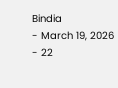Bindia
- March 19, 2026
- 22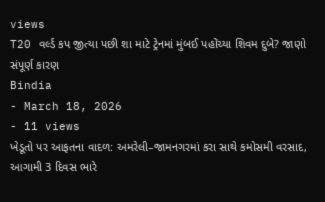views
T20 વર્લ્ડ કપ જીત્યા પછી શા માટે ટ્રેનમાં મુંબઈ પહોંચ્યા શિવમ દુબે? જાણો સંપૂર્ણ કારણ
Bindia
- March 18, 2026
- 11 views
ખેડૂતો પર આફતના વાદળ: અમરેલી–જામનગરમાં કરા સાથે કમોસમી વરસાદ, આગામી 3 દિવસ ભારે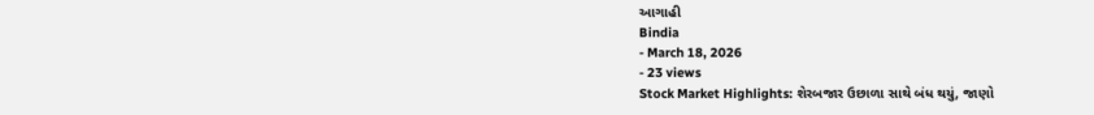આગાહી
Bindia
- March 18, 2026
- 23 views
Stock Market Highlights: શેરબજાર ઉછાળા સાથે બંધ થયું, જાણો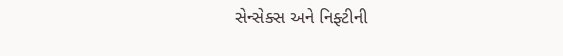સેન્સેક્સ અને નિફ્ટીની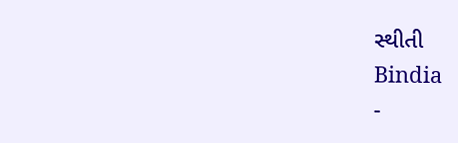સ્થીતી
Bindia
-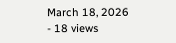March 18, 2026
- 18 views